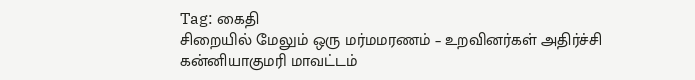Tag: கைதி
சிறையில் மேலும் ஒரு மர்மமரணம் – உறவினர்கள் அதிர்ச்சி
கன்னியாகுமரி மாவட்டம்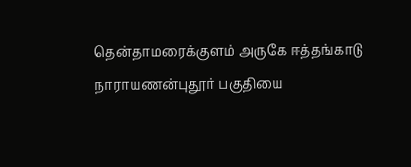தென்தாமரைக்குளம் அருகே ஈத்தங்காடு நாராயணன்புதூர் பகுதியை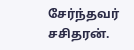சேர்ந்தவர் சசிதரன்.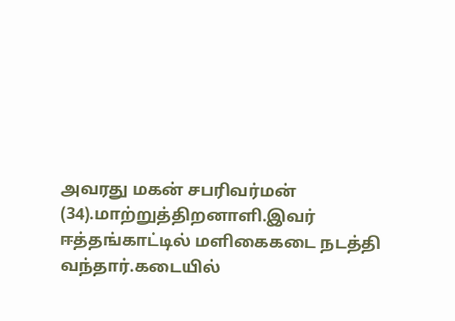அவரது மகன் சபரிவர்மன் (34).மாற்றுத்திறனாளி.இவர் ஈத்தங்காட்டில் மளிகைகடை நடத்தி வந்தார்.கடையில்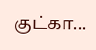குட்கா...